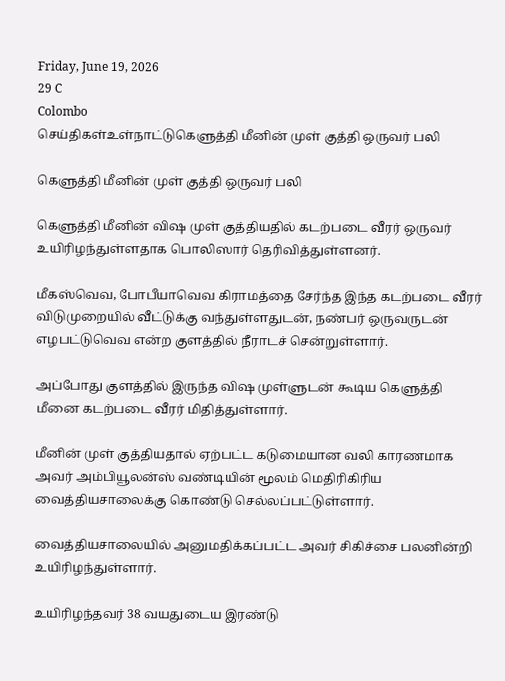Friday, June 19, 2026
29 C
Colombo
செய்திகள்உள்நாட்டுகெளுத்தி மீனின் முள் குத்தி ஒருவர் பலி

கெளுத்தி மீனின் முள் குத்தி ஒருவர் பலி

கெளுத்தி மீனின் விஷ முள் குத்தியதில் கடற்படை வீரர் ஒருவர் உயிரிழந்துள்ளதாக பொலிஸார் தெரிவித்துள்ளனர்.

மீகஸ்வெவ, போபீயாவெவ கிராமத்தை சேர்ந்த இந்த கடற்படை வீரர் விடுமுறையில் வீட்டுக்கு வந்துள்ளதுடன், நண்பர் ஒருவருடன் எழபட்டுவெவ என்ற குளத்தில் நீராடச் சென்றுள்ளார்.

அப்போது குளத்தில் இருந்த விஷ முள்ளுடன் கூடிய கெளுத்தி மீனை கடற்படை வீரர் மிதித்துள்ளார்.

மீனின் முள் குத்தியதால் ஏற்பட்ட கடுமையான வலி காரணமாக அவர் அம்பியூலன்ஸ் வண்டியின் மூலம் மெதிரிகிரிய வைத்தியசாலைக்கு கொண்டு செல்லப்பட்டுள்ளார்.

வைத்தியசாலையில் அனுமதிக்கப்பட்ட அவர் சிகிச்சை பலனின்றி உயிரிழந்துள்ளார்.

உயிரிழந்தவர் 38 வயதுடைய இரண்டு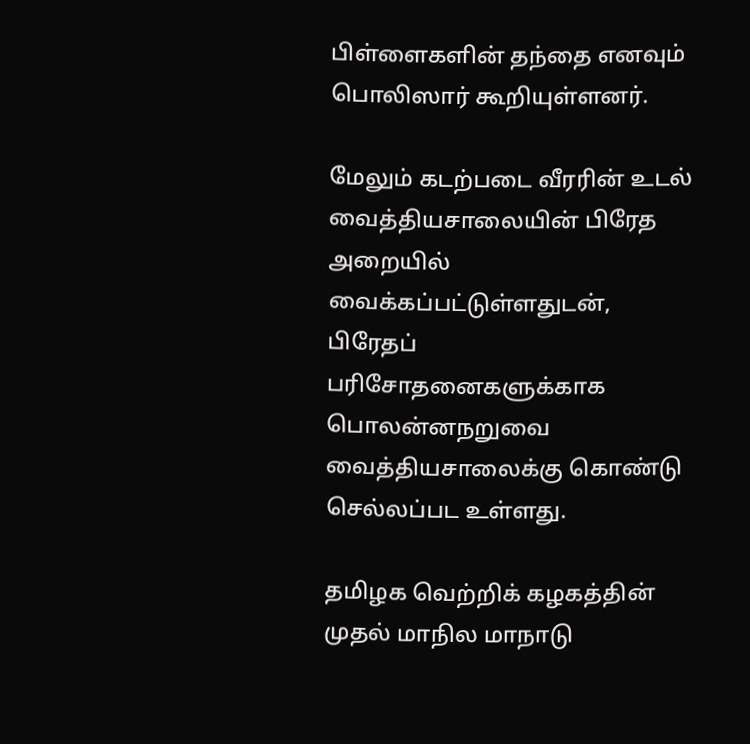பிள்ளைகளின் தந்தை எனவும் பொலிஸார் கூறியுள்ளனர்.

மேலும் கடற்படை வீரரின் உடல் வைத்தியசாலையின் பிரேத அறையில் வைக்கப்பட்டுள்ளதுடன், பிரேதப் பரிசோதனைகளுக்காக பொலன்னநறுவை வைத்தியசாலைக்கு கொண்டு செல்லப்பட உள்ளது.

தமிழக வெற்றிக் கழகத்தின் முதல் மாநில மாநாடு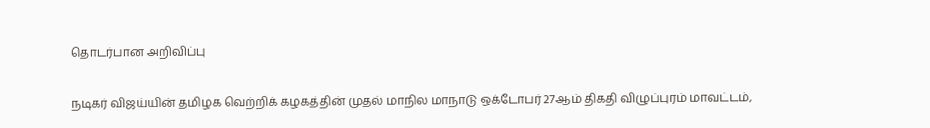தொடர்பான அறிவிப்பு

நடிகர் விஜய்யின் தமிழக வெற்றிக் கழகத்தின் முதல் மாநில மாநாடு ஒக்டோபர் 27ஆம் திகதி விழுப்புரம் மாவட்டம்,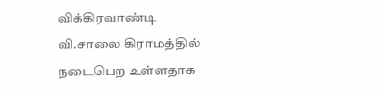விக்கிரவாண்டி வி.சாலை கிராமத்தில் நடைபெற உள்ளதாக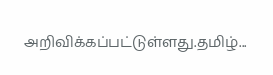அறிவிக்கப்பட்டுள்ளது.தமிழ்...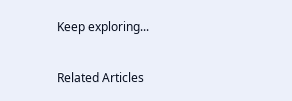Keep exploring...

Related Articles